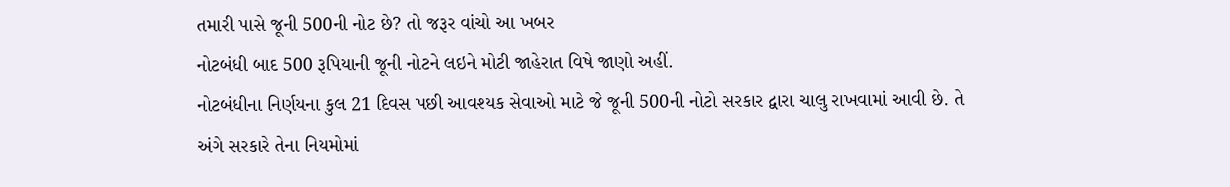તમારી પાસે જૂની 500ની નોટ છે? તો જરૂર વાંચો આ ખબર
નોટબંધી બાદ 500 રૂપિયાની જૂની નોટને લઇને મોટી જાહેરાત વિષે જાણો અહીં.
નોટબંધીના નિર્ણયના કુલ 21 દિવસ પછી આવશ્યક સેવાઓ માટે જે જૂની 500ની નોટો સરકાર દ્વારા ચાલુ રાખવામાં આવી છે. તે અંગે સરકારે તેના નિયમોમાં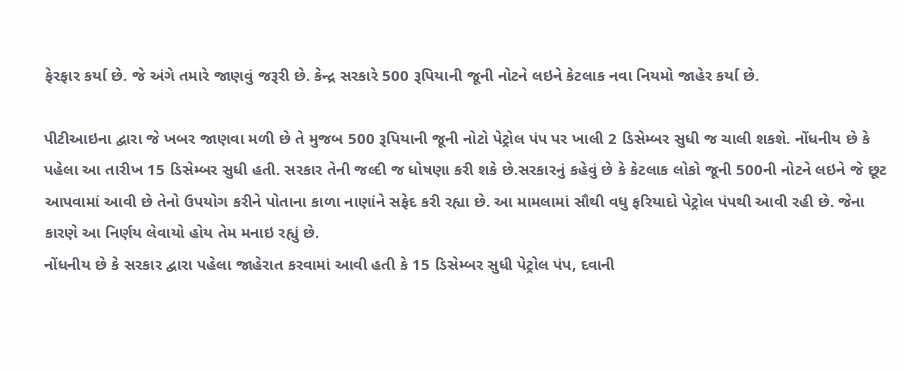ફેરફાર કર્યા છે. જે અંગે તમારે જાણવું જરૂરી છે. કેન્દ્ર સરકારે 500 રૂપિયાની જૂની નોટને લઇને કેટલાક નવા નિયમો જાહેર કર્યા છે.

પીટીઆઇના દ્વારા જે ખબર જાણવા મળી છે તે મુજબ 500 રૂપિયાની જૂની નોટો પેટ્રોલ પંપ પર ખાલી 2 ડિસેમ્બર સુધી જ ચાલી શકશે. નોંધનીય છે કે પહેલા આ તારીખ 15 ડિસેમ્બર સુધી હતી. સરકાર તેની જલ્દી જ ધોષણા કરી શકે છે.સરકારનું કહેવું છે કે કેટલાક લોકો જૂની 500ની નોટને લઇને જે છૂટ આપવામાં આવી છે તેનો ઉપયોગ કરીને પોતાના કાળા નાણાંને સફેદ કરી રહ્યા છે. આ મામલામાં સૌથી વધુ ફરિયાદો પેટ્રોલ પંપથી આવી રહી છે. જેના કારણે આ નિર્ણય લેવાયો હોય તેમ મનાઇ રહ્યું છે.
નોંધનીય છે કે સરકાર દ્વારા પહેલા જાહેરાત કરવામાં આવી હતી કે 15 ડિસેમ્બર સુધી પેટ્રોલ પંપ, દવાની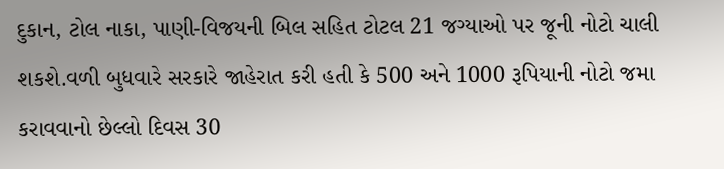દુકાન, ટોલ નાકા, પાણી-વિજયની બિલ સહિત ટોટલ 21 જગ્યાઓ પર જૂની નોટો ચાલી શકશે.વળી બુધવારે સરકારે જાહેરાત કરી હતી કે 500 અને 1000 રૂપિયાની નોટો જમા કરાવવાનો છેલ્લો દિવસ 30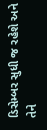ડિસેમ્બર સુધી જ રહેશે અને તેને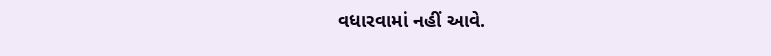વધારવામાં નહીં આવે.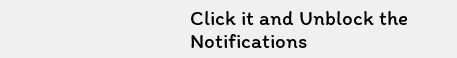Click it and Unblock the Notifications